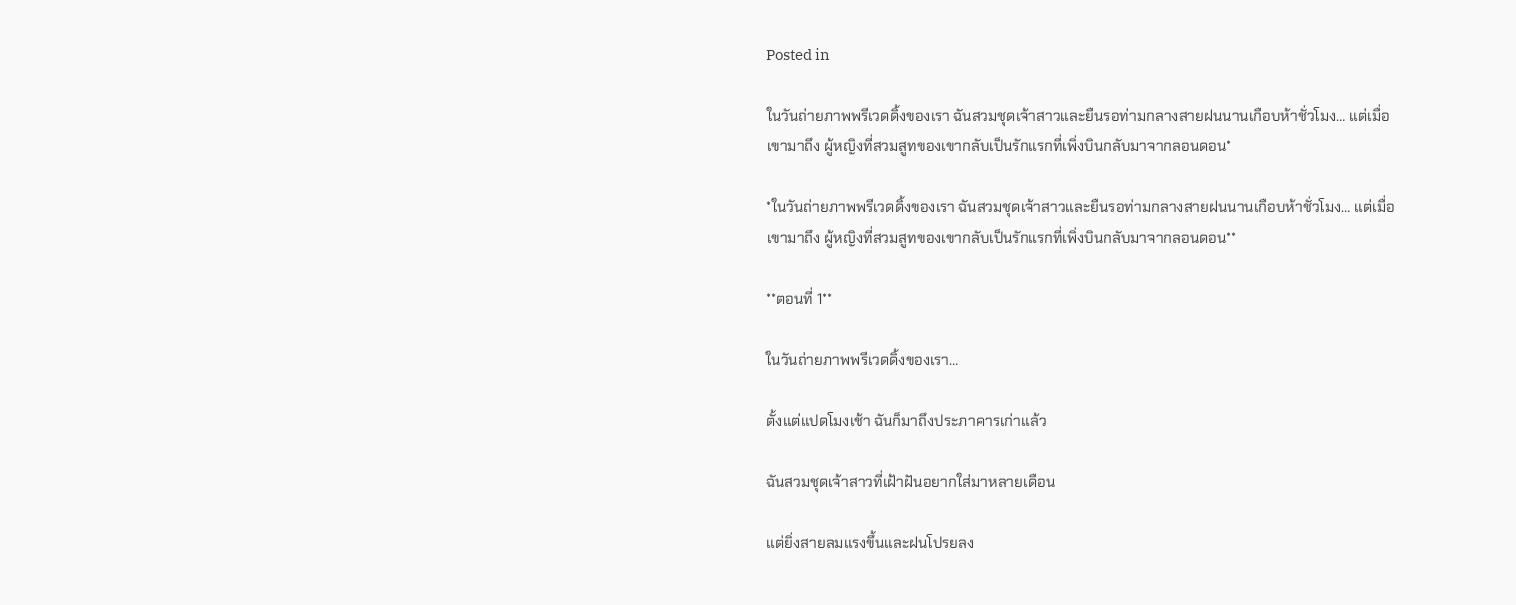Posted in

ในวันถ่ายภาพพรีเวดดิ้งของเรา ฉันสวมชุดเจ้าสาวและยืนรอท่ามกลางสายฝนนานเกือบห้าชั่วโมง… แต่เมื่อเขามาถึง ผู้หญิงที่สวมสูทของเขากลับเป็นรักแรกที่เพิ่งบินกลับมาจากลอนดอน*

*ในวันถ่ายภาพพรีเวดดิ้งของเรา ฉันสวมชุดเจ้าสาวและยืนรอท่ามกลางสายฝนนานเกือบห้าชั่วโมง… แต่เมื่อเขามาถึง ผู้หญิงที่สวมสูทของเขากลับเป็นรักแรกที่เพิ่งบินกลับมาจากลอนดอน**

**ตอนที่ 1**

ในวันถ่ายภาพพรีเวดดิ้งของเรา…

ตั้งแต่แปดโมงเช้า ฉันก็มาถึงประภาคารเก่าแล้ว

ฉันสวมชุดเจ้าสาวที่เฝ้าฝันอยากใส่มาหลายเดือน

แต่ยิ่งสายลมแรงขึ้นและฝนโปรยลง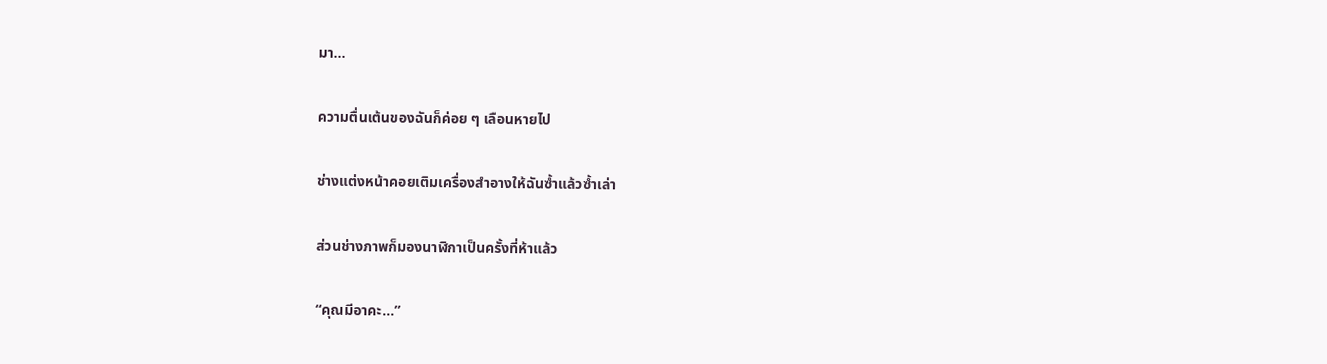มา…

ความตื่นเต้นของฉันก็ค่อย ๆ เลือนหายไป

ช่างแต่งหน้าคอยเติมเครื่องสำอางให้ฉันซ้ำแล้วซ้ำเล่า

ส่วนช่างภาพก็มองนาฬิกาเป็นครั้งที่ห้าแล้ว

“คุณมีอาคะ…”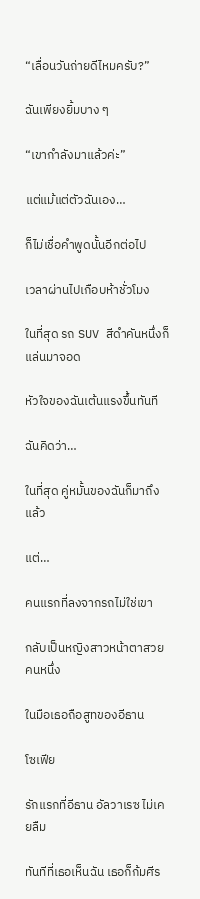“เลื่อนวันถ่ายดีไหมครับ?”

ฉันเพียงยิ้มบาง ๆ

“เขากำลังมาแล้วค่ะ”

แต่แม้แต่ตัวฉันเอง…

ก็ไม่เชื่อคำพูดนั้นอีกต่อไป

เวลาผ่านไปเกือบห้าชั่วโมง

ในที่สุด รถ SUV สีดำคันหนึ่งก็แล่นมาจอด

หัวใจของฉันเต้นแรงขึ้นทันที

ฉันคิดว่า…

ในที่สุด คู่หมั้นของฉันก็มาถึงแล้ว

แต่…

คนแรกที่ลงจากรถไม่ใช่เขา

กลับเป็นหญิงสาวหน้าตาสวยคนหนึ่ง

ในมือเธอถือสูทของอีธาน

โซเฟีย

รักแรกที่อีธาน อัลวาเรซ ไม่เคยลืม

ทันทีที่เธอเห็นฉัน เธอก็ก้มศีร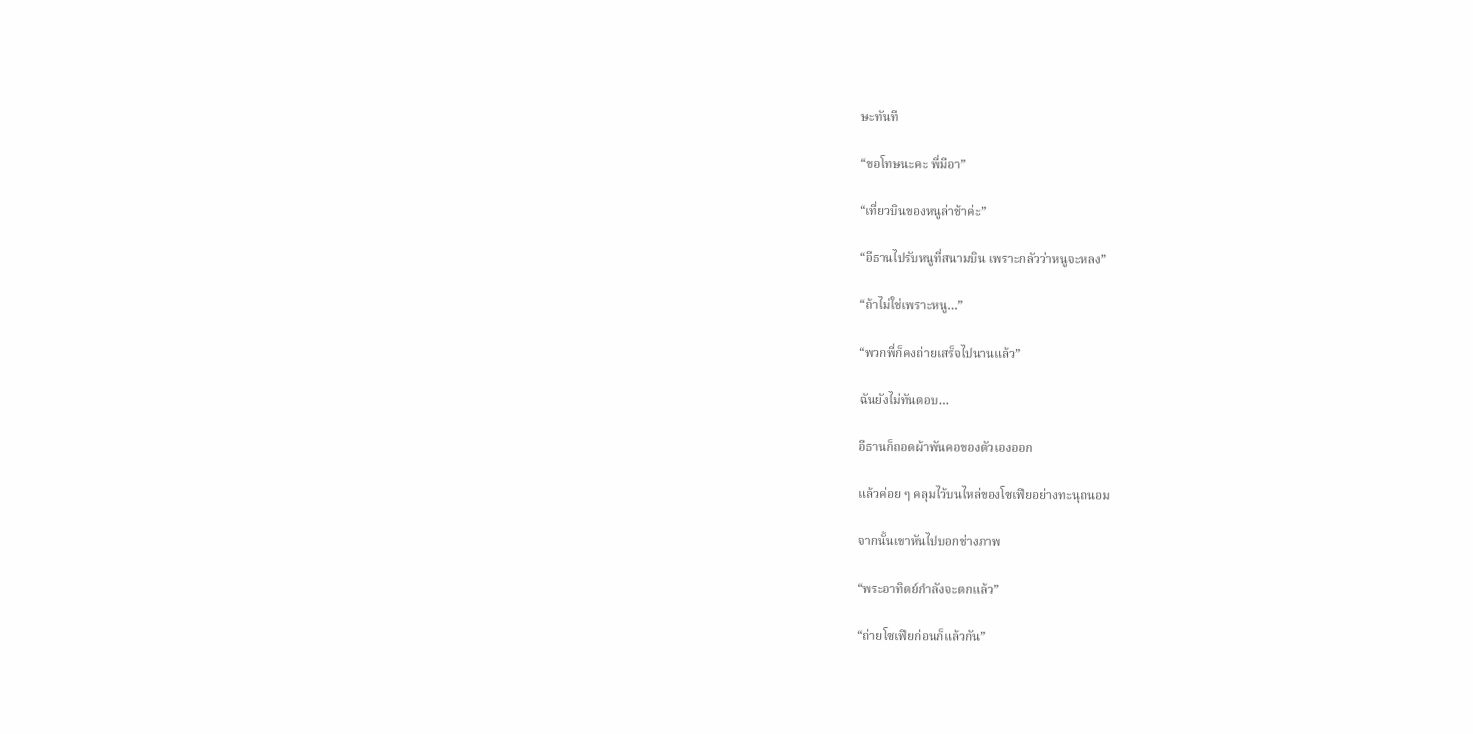ษะทันที

“ขอโทษนะคะ พี่มีอา”

“เที่ยวบินของหนูล่าช้าค่ะ”

“อีธานไปรับหนูที่สนามบิน เพราะกลัวว่าหนูจะหลง”

“ถ้าไม่ใช่เพราะหนู…”

“พวกพี่ก็คงถ่ายเสร็จไปนานแล้ว”

ฉันยังไม่ทันตอบ…

อีธานก็ถอดผ้าพันคอของตัวเองออก

แล้วค่อย ๆ คลุมไว้บนไหล่ของโซเฟียอย่างทะนุถนอม

จากนั้นเขาหันไปบอกช่างภาพ

“พระอาทิตย์กำลังจะตกแล้ว”

“ถ่ายโซเฟียก่อนก็แล้วกัน”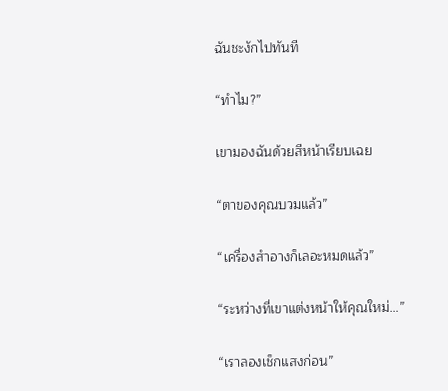ฉันชะงักไปทันที

“ทำไม?”

เขามองฉันด้วยสีหน้าเรียบเฉย

“ตาของคุณบวมแล้ว”

“เครื่องสำอางก็เลอะหมดแล้ว”

“ระหว่างที่เขาแต่งหน้าให้คุณใหม่…”

“เราลองเช็กแสงก่อน”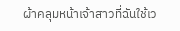ผ้าคลุมหน้าเจ้าสาวที่ฉันใช้เว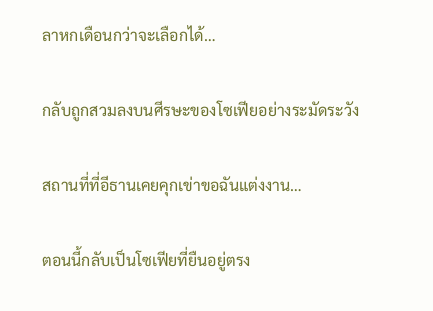ลาหกเดือนกว่าจะเลือกได้…

กลับถูกสวมลงบนศีรษะของโซเฟียอย่างระมัดระวัง

สถานที่ที่อีธานเคยคุกเข่าขอฉันแต่งงาน…

ตอนนี้กลับเป็นโซเฟียที่ยืนอยู่ตรง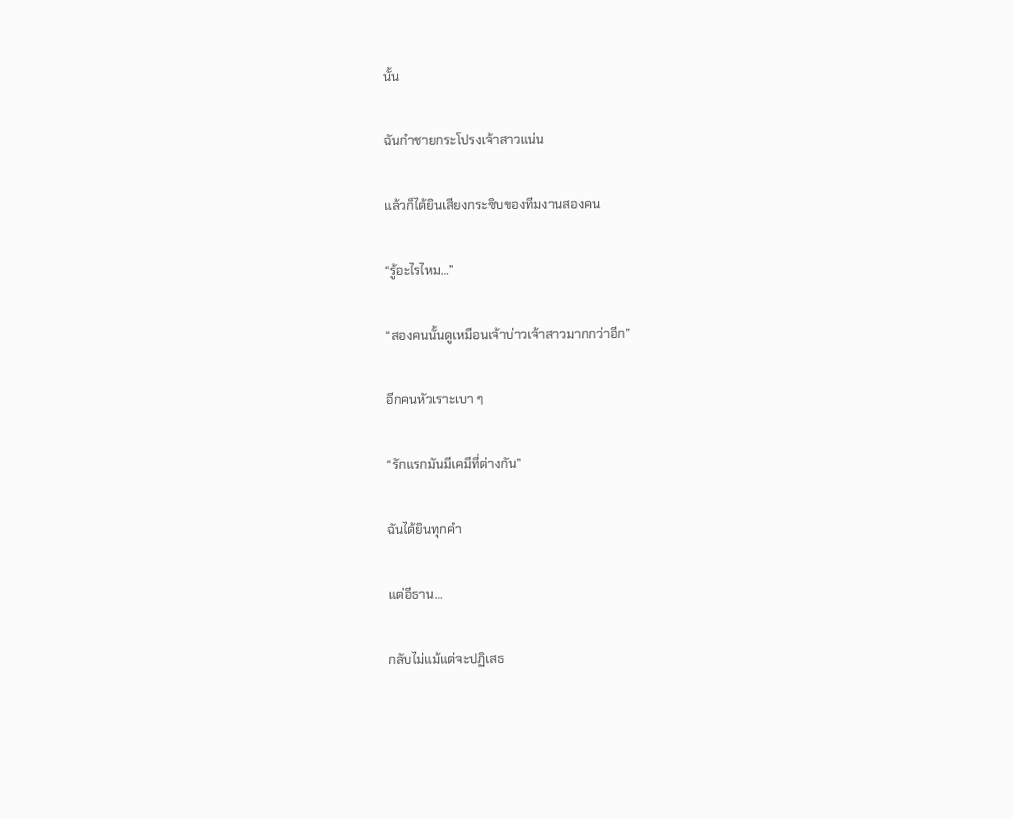นั้น

ฉันกำชายกระโปรงเจ้าสาวแน่น

แล้วก็ได้ยินเสียงกระซิบของทีมงานสองคน

“รู้อะไรไหม…”

“สองคนนั้นดูเหมือนเจ้าบ่าวเจ้าสาวมากกว่าอีก”

อีกคนหัวเราะเบา ๆ

“รักแรกมันมีเคมีที่ต่างกัน”

ฉันได้ยินทุกคำ

แต่อีธาน…

กลับไม่แม้แต่จะปฏิเสธ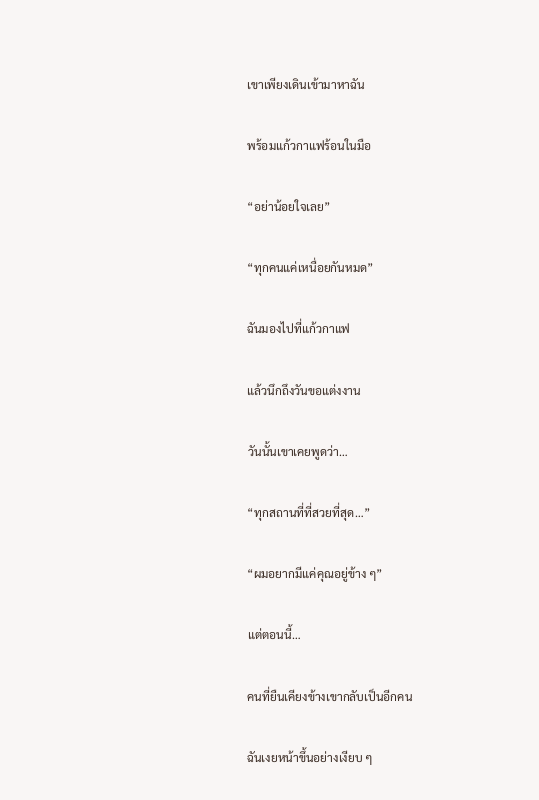เขาเพียงเดินเข้ามาหาฉัน

พร้อมแก้วกาแฟร้อนในมือ

“อย่าน้อยใจเลย”

“ทุกคนแค่เหนื่อยกันหมด”

ฉันมองไปที่แก้วกาแฟ

แล้วนึกถึงวันขอแต่งงาน

วันนั้นเขาเคยพูดว่า…

“ทุกสถานที่ที่สวยที่สุด…”

“ผมอยากมีแค่คุณอยู่ข้าง ๆ”

แต่ตอนนี้…

คนที่ยืนเคียงข้างเขากลับเป็นอีกคน

ฉันเงยหน้าขึ้นอย่างเงียบ ๆ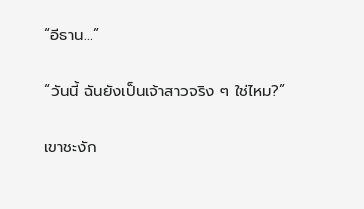“อีธาน…”

“วันนี้ ฉันยังเป็นเจ้าสาวจริง ๆ ใช่ไหม?”

เขาชะงัก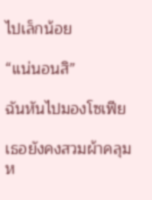ไปเล็กน้อย

“แน่นอนสิ”

ฉันหันไปมองโซเฟีย

เธอยังคงสวมผ้าคลุมห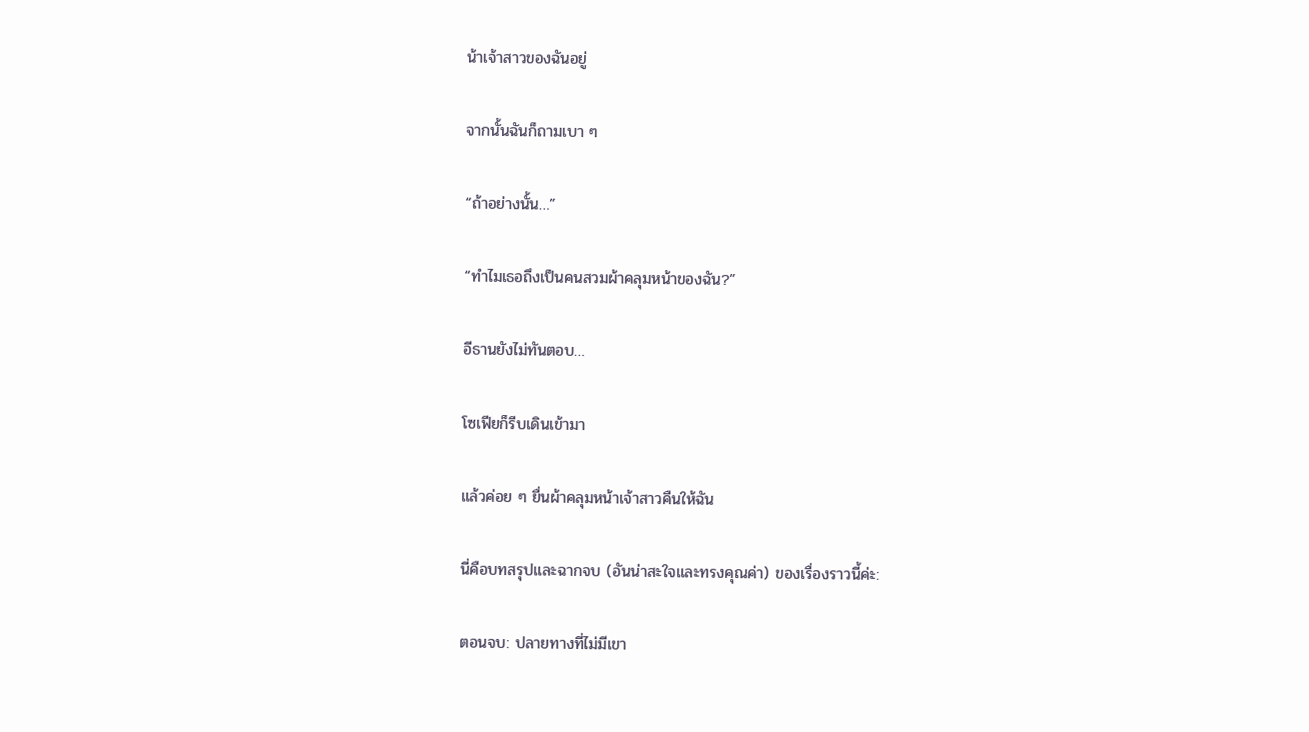น้าเจ้าสาวของฉันอยู่

จากนั้นฉันก็ถามเบา ๆ

“ถ้าอย่างนั้น…”

“ทำไมเธอถึงเป็นคนสวมผ้าคลุมหน้าของฉัน?”

อีธานยังไม่ทันตอบ…

โซเฟียก็รีบเดินเข้ามา

แล้วค่อย ๆ ยื่นผ้าคลุมหน้าเจ้าสาวคืนให้ฉัน

นี่คือบทสรุปและฉากจบ (อันน่าสะใจและทรงคุณค่า) ของเรื่องราวนี้ค่ะ:

ตอนจบ: ปลายทางที่ไม่มีเขา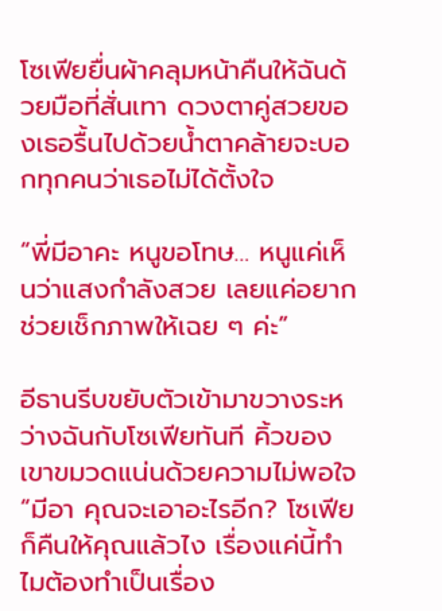โซเฟียยื่นผ้าคลุมหน้าคืนให้ฉันด้วยมือที่สั่นเทา ดวงตาคู่สวยของเธอรื้นไปด้วยน้ำตาคล้ายจะบอกทุกคนว่าเธอไม่ได้ตั้งใจ

“พี่มีอาคะ หนูขอโทษ… หนูแค่เห็นว่าแสงกำลังสวย เลยแค่อยากช่วยเช็กภาพให้เฉย ๆ ค่ะ”

อีธานรีบขยับตัวเข้ามาขวางระหว่างฉันกับโซเฟียทันที คิ้วของเขาขมวดแน่นด้วยความไม่พอใจ “มีอา คุณจะเอาอะไรอีก? โซเฟียก็คืนให้คุณแล้วไง เรื่องแค่นี้ทำไมต้องทำเป็นเรื่อง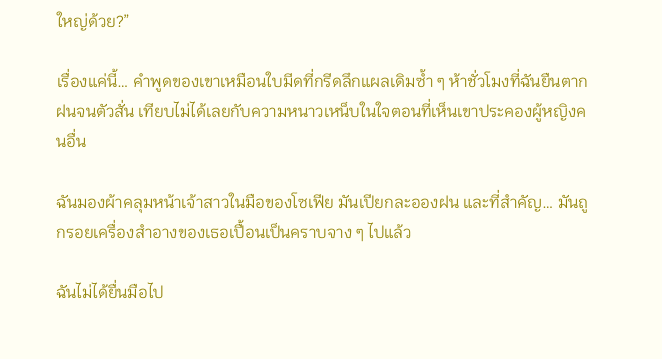ใหญ่ด้วย?”

เรื่องแค่นี้… คำพูดของเขาเหมือนใบมีดที่กรีดลึกแผลเดิมซ้ำ ๆ ห้าชั่วโมงที่ฉันยืนตากฝนจนตัวสั่น เทียบไม่ได้เลยกับความหนาวเหน็บในใจตอนที่เห็นเขาประคองผู้หญิงคนอื่น

ฉันมองผ้าคลุมหน้าเจ้าสาวในมือของโซเฟีย มันเปียกละอองฝน และที่สำคัญ… มันถูกรอยเครื่องสำอางของเธอเปื้อนเป็นคราบจาง ๆ ไปแล้ว

ฉันไม่ได้ยื่นมือไป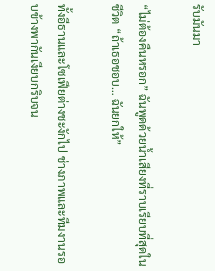รับมันมา

“ไม่ต้องคืนหรอก” ฉันพูดด้วยน้ำเสียงที่ราบเรียบที่สุดในชีวิต “ถ้าเธอชอบ… ฉันยกให้”

ทั้งอีธานและโซเฟียต่างชะงักไป ช่างภาพและทีมงานรอบข้างพากันเงียบกริบจน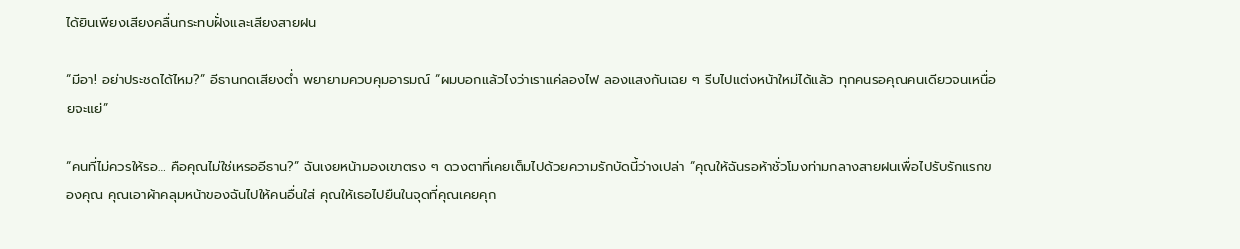ได้ยินเพียงเสียงคลื่นกระทบฝั่งและเสียงสายฝน

“มีอา! อย่าประชดได้ไหม?” อีธานกดเสียงต่ำ พยายามควบคุมอารมณ์ “ผมบอกแล้วไงว่าเราแค่ลองไฟ ลองแสงกันเฉย ๆ รีบไปแต่งหน้าใหม่ได้แล้ว ทุกคนรอคุณคนเดียวจนเหนื่อยจะแย่”

“คนที่ไม่ควรให้รอ… คือคุณไม่ใช่เหรออีธาน?” ฉันเงยหน้ามองเขาตรง ๆ ดวงตาที่เคยเต็มไปด้วยความรักบัดนี้ว่างเปล่า “คุณให้ฉันรอห้าชั่วโมงท่ามกลางสายฝนเพื่อไปรับรักแรกของคุณ คุณเอาผ้าคลุมหน้าของฉันไปให้คนอื่นใส่ คุณให้เธอไปยืนในจุดที่คุณเคยคุก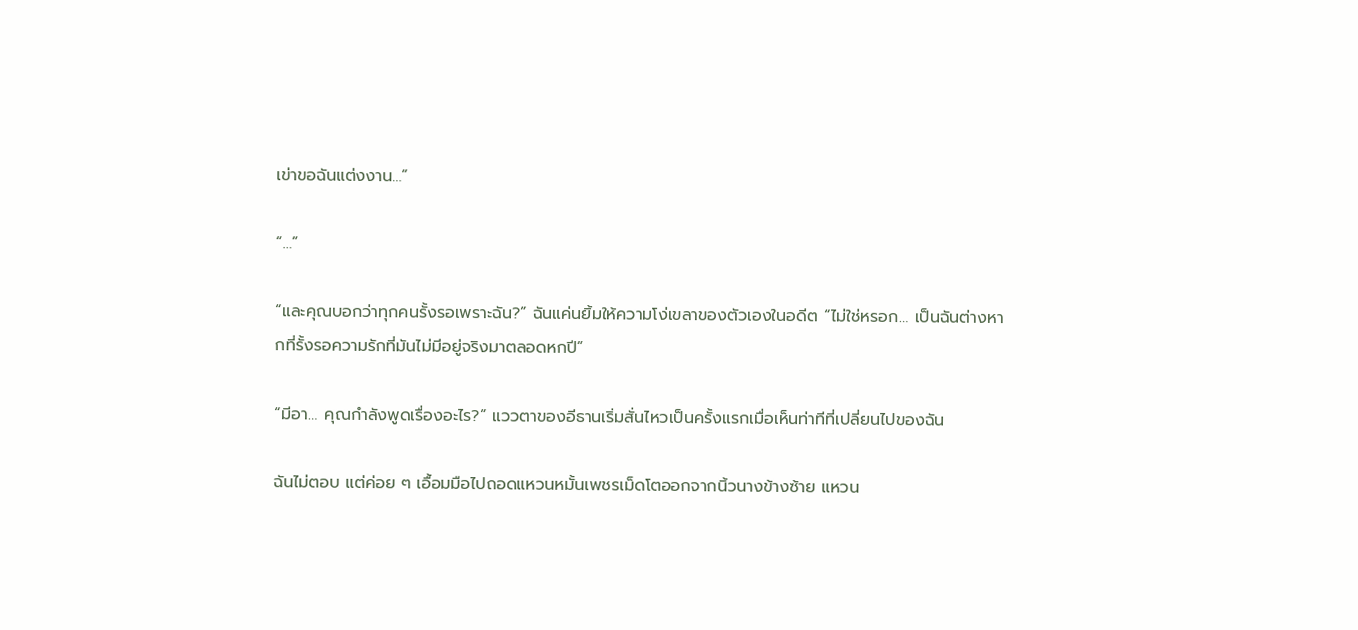เข่าขอฉันแต่งงาน…”

“…”

“และคุณบอกว่าทุกคนรั้งรอเพราะฉัน?” ฉันแค่นยิ้มให้ความโง่เขลาของตัวเองในอดีต “ไม่ใช่หรอก… เป็นฉันต่างหากที่รั้งรอความรักที่มันไม่มีอยู่จริงมาตลอดหกปี”

“มีอา… คุณกำลังพูดเรื่องอะไร?” แววตาของอีธานเริ่มสั่นไหวเป็นครั้งแรกเมื่อเห็นท่าทีที่เปลี่ยนไปของฉัน

ฉันไม่ตอบ แต่ค่อย ๆ เอื้อมมือไปถอดแหวนหมั้นเพชรเม็ดโตออกจากนิ้วนางข้างซ้าย แหวน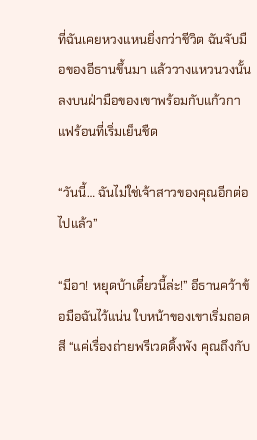ที่ฉันเคยหวงแหนยิ่งกว่าชีวิต ฉันจับมือของอีธานขึ้นมา แล้ววางแหวนวงนั้นลงบนฝ่ามือของเขาพร้อมกับแก้วกาแฟร้อนที่เริ่มเย็นชืด

“วันนี้… ฉันไม่ใช่เจ้าสาวของคุณอีกต่อไปแล้ว”

“มีอา! หยุดบ้าเดี๋ยวนี้ล่ะ!” อีธานคว้าข้อมือฉันไว้แน่น ใบหน้าของเขาเริ่มถอดสี “แค่เรื่องถ่ายพรีเวดดิ้งพัง คุณถึงกับ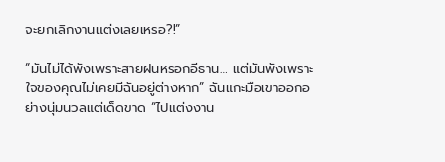จะยกเลิกงานแต่งเลยเหรอ?!”

“มันไม่ได้พังเพราะสายฝนหรอกอีธาน… แต่มันพังเพราะใจของคุณไม่เคยมีฉันอยู่ต่างหาก” ฉันแกะมือเขาออกอย่างนุ่มนวลแต่เด็ดขาด “ไปแต่งงาน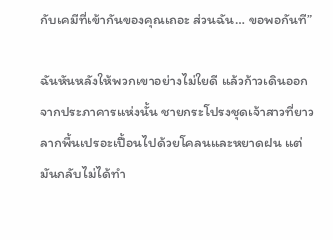กับเคมีที่เข้ากันของคุณเถอะ ส่วนฉัน… ขอพอกันที”

ฉันหันหลังให้พวกเขาอย่างไม่ใยดี แล้วก้าวเดินออกจากประภาคารแห่งนั้น ชายกระโปรงชุดเจ้าสาวที่ยาวลากพื้นเปรอะเปื้อนไปด้วยโคลนและหยาดฝน แต่มันกลับไม่ได้ทำ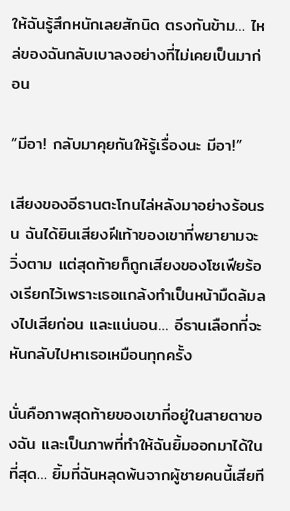ให้ฉันรู้สึกหนักเลยสักนิด ตรงกันข้าม… ไหล่ของฉันกลับเบาลงอย่างที่ไม่เคยเป็นมาก่อน

“มีอา! กลับมาคุยกันให้รู้เรื่องนะ มีอา!”

เสียงของอีธานตะโกนไล่หลังมาอย่างร้อนรน ฉันได้ยินเสียงฝีเท้าของเขาที่พยายามจะวิ่งตาม แต่สุดท้ายก็ถูกเสียงของโซเฟียร้องเรียกไว้เพราะเธอแกล้งทำเป็นหน้ามืดล้มลงไปเสียก่อน และแน่นอน… อีธานเลือกที่จะหันกลับไปหาเธอเหมือนทุกครั้ง

นั่นคือภาพสุดท้ายของเขาที่อยู่ในสายตาของฉัน และเป็นภาพที่ทำให้ฉันยิ้มออกมาได้ในที่สุด… ยิ้มที่ฉันหลุดพ้นจากผู้ชายคนนี้เสียที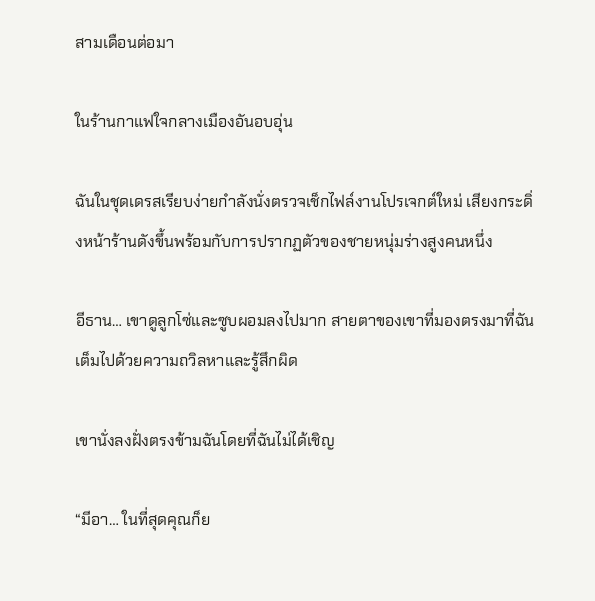สามเดือนต่อมา

ในร้านกาแฟใจกลางเมืองอันอบอุ่น

ฉันในชุดเดรสเรียบง่ายกำลังนั่งตรวจเช็กไฟล์งานโปรเจกต์ใหม่ เสียงกระดิ่งหน้าร้านดังขึ้นพร้อมกับการปรากฏตัวของชายหนุ่มร่างสูงคนหนึ่ง

อีธาน… เขาดูลูกโซ่และซูบผอมลงไปมาก สายตาของเขาที่มองตรงมาที่ฉันเต็มไปด้วยความถวิลหาและรู้สึกผิด

เขานั่งลงฝั่งตรงข้ามฉันโดยที่ฉันไม่ได้เชิญ

“มีอา… ในที่สุดคุณก็ย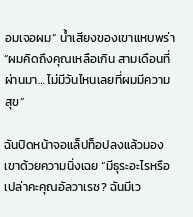อมเจอผม” น้ำเสียงของเขาแหบพร่า “ผมคิดถึงคุณเหลือเกิน สามเดือนที่ผ่านมา… ไม่มีวันไหนเลยที่ผมมีความสุข”

ฉันปิดหน้าจอแล็ปท็อปลงแล้วมองเขาด้วยความนิ่งเฉย “มีธุระอะไรหรือเปล่าคะคุณอัลวาเรซ? ฉันมีเว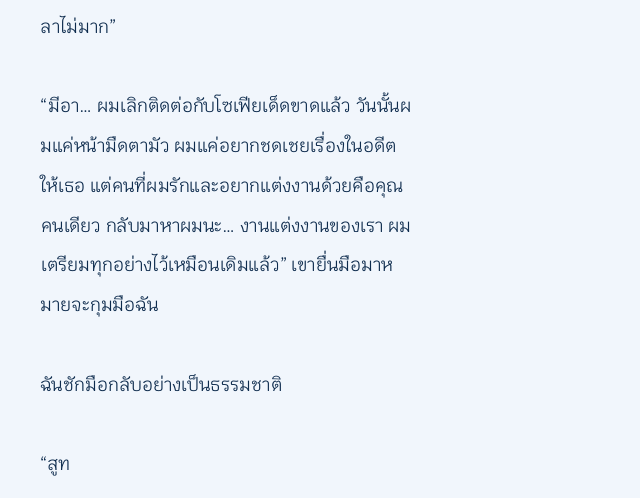ลาไม่มาก”

“มีอา… ผมเลิกติดต่อกับโซเฟียเด็ดขาดแล้ว วันนั้นผมแค่หน้ามืดตามัว ผมแค่อยากชดเชยเรื่องในอดีตให้เธอ แต่คนที่ผมรักและอยากแต่งงานด้วยคือคุณคนเดียว กลับมาหาผมนะ… งานแต่งงานของเรา ผมเตรียมทุกอย่างไว้เหมือนเดิมแล้ว” เขายื่นมือมาหมายจะกุมมือฉัน

ฉันชักมือกลับอย่างเป็นธรรมชาติ

“สูท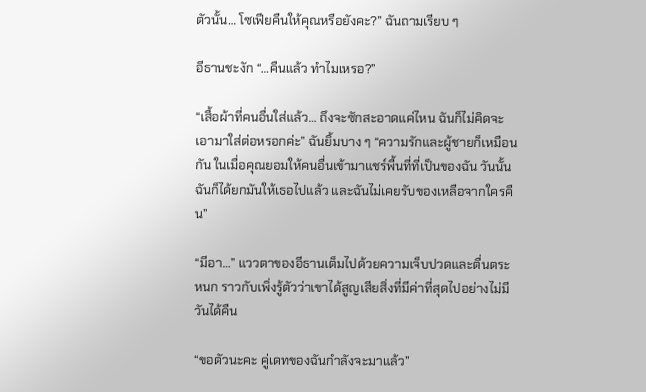ตัวนั้น… โซเฟียคืนให้คุณหรือยังคะ?” ฉันถามเรียบ ๆ

อีธานชะงัก “…คืนแล้ว ทำไมเหรอ?”

“เสื้อผ้าที่คนอื่นใส่แล้ว… ถึงจะซักสะอาดแค่ไหน ฉันก็ไม่คิดจะเอามาใส่ต่อหรอกค่ะ” ฉันยิ้มบาง ๆ “ความรักและผู้ชายก็เหมือนกัน ในเมื่อคุณยอมให้คนอื่นเข้ามาแชร์พื้นที่ที่เป็นของฉัน วันนั้นฉันก็ได้ยกมันให้เธอไปแล้ว และฉันไม่เคยรับของเหลือจากใครคืน”

“มีอา…” แววตาของอีธานเต็มไปด้วยความเจ็บปวดและตื่นตระหนก ราวกับเพิ่งรู้ตัวว่าเขาได้สูญเสียสิ่งที่มีค่าที่สุดไปอย่างไม่มีวันได้คืน

“ขอตัวนะคะ คู่เดทของฉันกำลังจะมาแล้ว”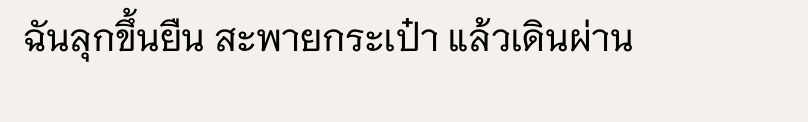ฉันลุกขึ้นยืน สะพายกระเป๋า แล้วเดินผ่าน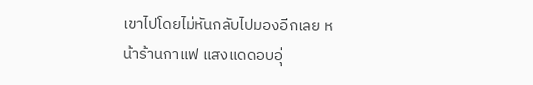เขาไปโดยไม่หันกลับไปมองอีกเลย หน้าร้านกาแฟ แสงแดดอบอุ่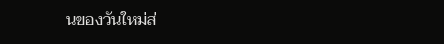นของวันใหม่ส่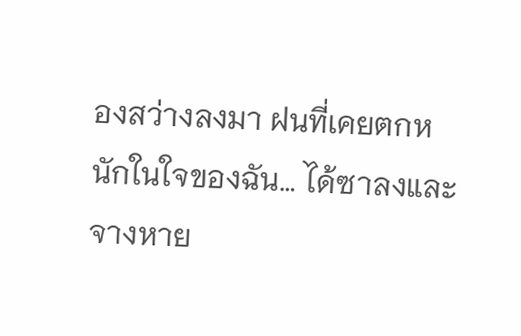องสว่างลงมา ฝนที่เคยตกหนักในใจของฉัน… ได้ซาลงและจางหาย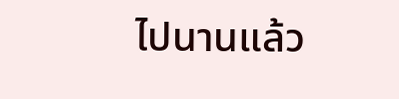ไปนานแล้ว